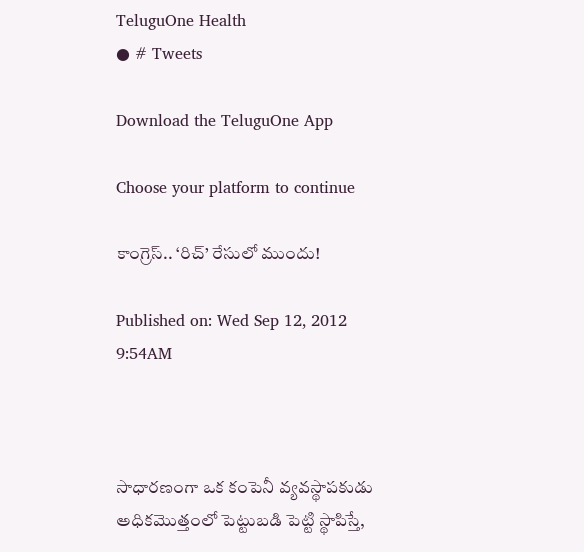TeluguOne Health
● # Tweets

Download the TeluguOne App

Choose your platform to continue

కాంగ్రెస్‌.. ‘రిచ్‌’ రేసులో ముందు!

Published on: Wed Sep 12, 2012 9:54AM



సాధారణంగా ఒక కంపెనీ వ్యవస్థాపకుడు అధికమొత్తంలో పెట్టుబడి పెట్టి స్థాపిస్తే,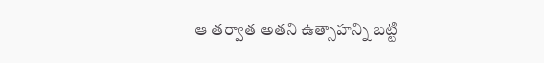ఆ తర్వాత అతని ఉత్సాహన్ని బట్టి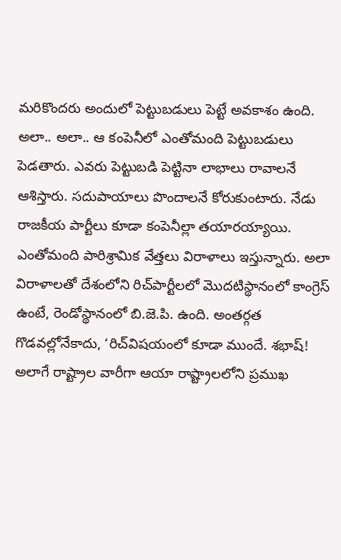మరికొందరు అందులో పెట్టుబడులు పెట్టే అవకాశం ఉంది. అలా.. అలా.. ఆ కంపెనీలో ఎంతోమంది పెట్టుబడులు పెడతారు. ఎవరు పెట్టుబడి పెట్టినా లాభాలు రావాలనే ఆశిస్తారు. సదుపాయాలు పొందాలనే కోరుకుంటారు. నేడు రాజకీయ పార్టీలు కూడా కంపెనీల్లా తయారయ్యాయి. ఎంతోమంది పారిశ్రామిక వేత్తలు విరాళాలు ఇస్తున్నారు. అలా విరాళాలతో దేశంలోని రిచ్‌పార్టీలలో మొదటిస్థానంలో కాంగ్రెస్‌ ఉంటే, రెండోస్థానంలో బి.జె.పి. ఉంది. అంతర్గత గొడవల్లోనేకాదు, ‘రిచ్‌విషయంలో కూడా ముందే. శభాష్‌! అలాగే రాష్ట్రాల వారీగా ఆయా రాష్ట్రాలలోని ప్రముఖ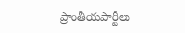ప్రాంతీయపార్టీలు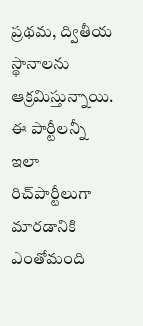ప్రథమ, ద్వితీయ స్థానాలను ఆక్రమిస్తున్నాయి. ఈ పార్టీలన్నీ ఇలా రిచ్‌పార్టీలుగా మారడానికి ఎంతోమంది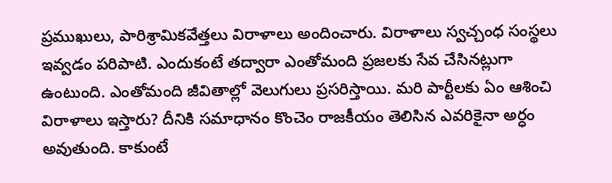ప్రముఖులు, పారిశ్రామికవేత్తలు విరాళాలు అందించారు. విరాళాలు స్వచ్చంధ సంస్థలు ఇవ్వడం పరిపాటి. ఎందుకంటే తద్వారా ఎంతోమంది ప్రజలకు సేవ చేసినట్లుగా ఉంటుంది. ఎంతోమంది జీవితాల్లో వెలుగులు ప్రసరిస్తాయి. మరి పార్టీలకు ఏం ఆశించి విరాళాలు ఇస్తారు? దీనికి సమాధానం కొంచెం రాజకీయం తెలిసిన ఎవరికైనా అర్ధం అవుతుంది. కాకుంటే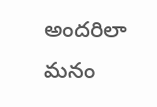అందరిలా మనం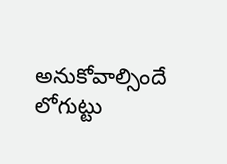అనుకోవాల్సిందే లోగుట్టు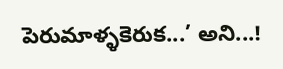పెరుమాళ్ళకెరుక...’ అని...!